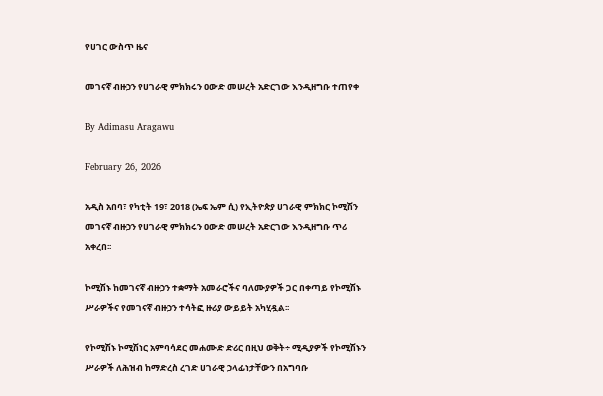የሀገር ውስጥ ዜና

መገናኛ ብዙኃን የሀገራዊ ምክክሩን ዐውድ መሠረት አድርገው እንዲዘግቡ ተጠየቀ

By Adimasu Aragawu

February 26, 2026

አዲስ አበባ፣ የካቲት 19፣ 2018 (ኤፍ ኤም ሲ) የኢትዮጵያ ሀገራዊ ምክክር ኮሚሽን መገናኛ ብዙኃን የሀገራዊ ምክክሩን ዐውድ መሠረት አድርገው እንዲዘግቡ ጥሪ አቀረበ፡፡

ኮሚሽኑ ከመገናኛ ብዙኃን ተቋማት አመራሮችና ባለሙያዎች ጋር በቀጣይ የኮሚሽኑ ሥራዎችና የመገናኛ ብዙኃን ተሳትፎ ዙሪያ ውይይት አካሂዷል፡፡

የኮሚሽኑ ኮሚሽነር አምባሳደር መሐሙድ ድሪር በዚህ ወቅት÷ ሚዲያዎች የኮሚሽኑን ሥራዎች ለሕዝብ ከማድረስ ረገድ ሀገራዊ ኃላፊነታቸውን በአግባቡ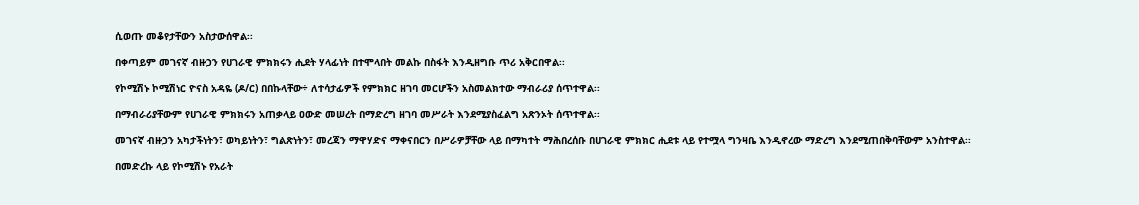ሲወጡ መቆየታቸውን አስታውሰዋል፡፡

በቀጣይም መገናኛ ብዙኃን የሀገራዊ ምክክሩን ሒደት ሃላፊነት በተሞላበት መልኩ በስፋት እንዲዘግቡ ጥሪ አቅርበዋል፡፡

የኮሚሽኑ ኮሚሽነር ዮናስ አዳዬ (ዶ/ር) በበኩላቸው÷ ለተሳታፊዎች የምክክር ዘገባ መርሆችን አስመልክተው ማብራሪያ ሰጥተዋል፡፡

በማብራሪያቸውም የሀገራዊ ምክክሩን አጠቃላይ ዐውድ መሠረት በማድረግ ዘገባ መሥራት እንደሚያስፈልግ አጽንኦት ሰጥተዋል፡፡

መገናኛ ብዙኃን አካታችነትን፣ ወካይነትን፣ ግልጽነትን፣ መረጃን ማዋሃድና ማቀናበርን በሥራዎቻቸው ላይ በማካተት ማሕበረሰቡ በሀገራዊ ምክክር ሒደቱ ላይ የተሟላ ግንዛቤ እንዲኖረው ማድረግ እንደሚጠበቅባቸውም አንስተዋል፡፡

በመድረኩ ላይ የኮሚሽኑ የአራት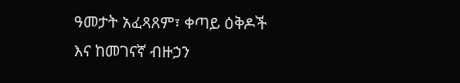ዓመታት አፈጻጸም፣ ቀጣይ ዕቅዶች እና ከመገናኛ ብዙኃን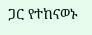ጋር የተከናወኑ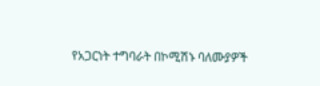የአጋርነት ተግባራት በኮሚሽኑ ባለሙያዎች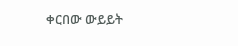ቀርበው ውይይት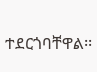ተደርጎባቸዋል፡፡